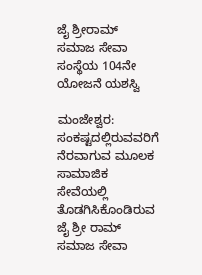ಜೈ ಶ್ರೀರಾಮ್ ಸಮಾಜ ಸೇವಾ ಸಂಸ್ಥೆಯ 104ನೇ ಯೋಜನೆ ಯಶಸ್ವಿ

ಮಂಜೇಶ್ವರ: ಸಂಕಷ್ಟದಲ್ಲಿರುವವರಿಗೆ ನೆರವಾಗುವ ಮೂಲಕ ಸಾಮಾಜಿಕ ಸೇವೆಯಲ್ಲಿ ತೊಡಗಿಸಿಕೊಂಡಿರುವ ಜೈ ಶ್ರೀ ರಾಮ್ ಸಮಾಜ ಸೇವಾ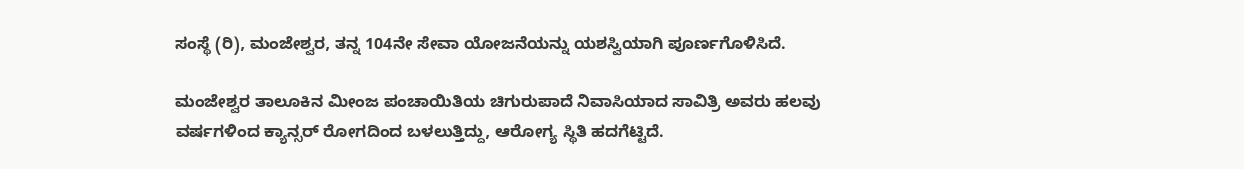ಸಂಸ್ಥೆ (ರಿ), ಮಂಜೇಶ್ವರ, ತನ್ನ 104ನೇ ಸೇವಾ ಯೋಜನೆಯನ್ನು ಯಶಸ್ವಿಯಾಗಿ ಪೂರ್ಣಗೊಳಿಸಿದೆ.

ಮಂಜೇಶ್ವರ ತಾಲೂಕಿನ ಮೀಂಜ ಪಂಚಾಯಿತಿಯ ಚಿಗುರುಪಾದೆ ನಿವಾಸಿಯಾದ ಸಾವಿತ್ರಿ ಅವರು ಹಲವು ವರ್ಷಗಳಿಂದ ಕ್ಯಾನ್ಸರ್ ರೋಗದಿಂದ ಬಳಲುತ್ತಿದ್ದು, ಆರೋಗ್ಯ ಸ್ಥಿತಿ ಹದಗೆಟ್ಟಿದೆ.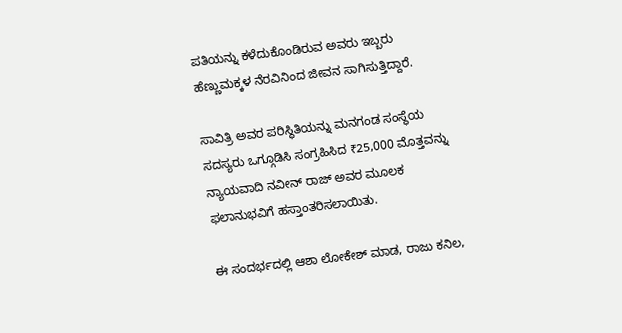ಪತಿಯನ್ನು ಕಳೆದುಕೊಂಡಿರುವ ಅವರು ಇಬ್ಬರು ಹೆಣ್ಣುಮಕ್ಕಳ ನೆರವಿನಿಂದ ಜೀವನ ಸಾಗಿಸುತ್ತಿದ್ದಾರೆ.

ಸಾವಿತ್ರಿ ಅವರ ಪರಿಸ್ಥಿತಿಯನ್ನು ಮನಗಂಡ ಸಂಸ್ಥೆಯ ಸದಸ್ಯರು ಒಗ್ಗೂಡಿಸಿ ಸಂಗ್ರಹಿಸಿದ ₹25,000 ಮೊತ್ತವನ್ನು ನ್ಯಾಯವಾದಿ ನವೀನ್ ರಾಜ್ ಅವರ ಮೂಲಕ ಫಲಾನುಭವಿಗೆ ಹಸ್ತಾಂತರಿಸಲಾಯಿತು.

ಈ ಸಂದರ್ಭದಲ್ಲಿ ಆಶಾ ಲೋಕೇಶ್ ಮಾಡ, ರಾಜು ಕನಿಲ,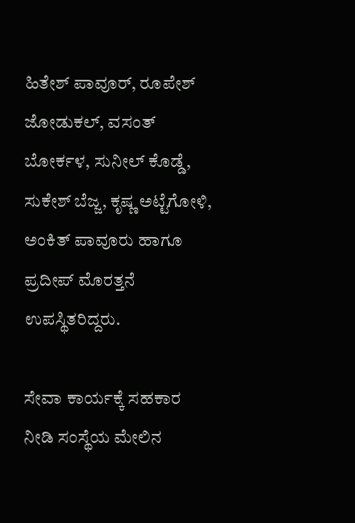ಹಿತೇಶ್ ಪಾವೂರ್, ರೂಪೇಶ್ ಜೋಡುಕಲ್, ವಸಂತ್ ಬೋರ್ಕಳ, ಸುನೀಲ್ ಕೊಡ್ಡೆ, ಸುಕೇಶ್ ಬೆಜ್ಜ, ಕೃಷ್ಣ ಅಟ್ಟೆಗೋಳಿ, ಅಂಕಿತ್ ಪಾವೂರು ಹಾಗೂ ಪ್ರದೀಪ್ ಮೊರತ್ತನೆ ಉಪಸ್ಥಿತರಿದ್ದರು.

ಸೇವಾ ಕಾರ್ಯಕ್ಕೆ ಸಹಕಾರ ನೀಡಿ ಸಂಸ್ಥೆಯ ಮೇಲಿನ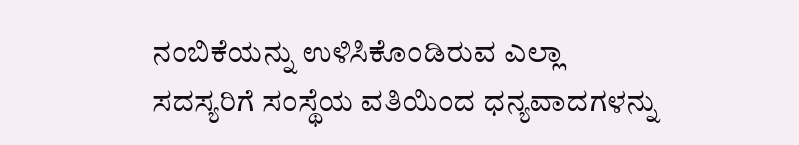ನಂಬಿಕೆಯನ್ನು ಉಳಿಸಿಕೊಂಡಿರುವ ಎಲ್ಲಾ ಸದಸ್ಯರಿಗೆ ಸಂಸ್ಥೆಯ ವತಿಯಿಂದ ಧನ್ಯವಾದಗಳನ್ನು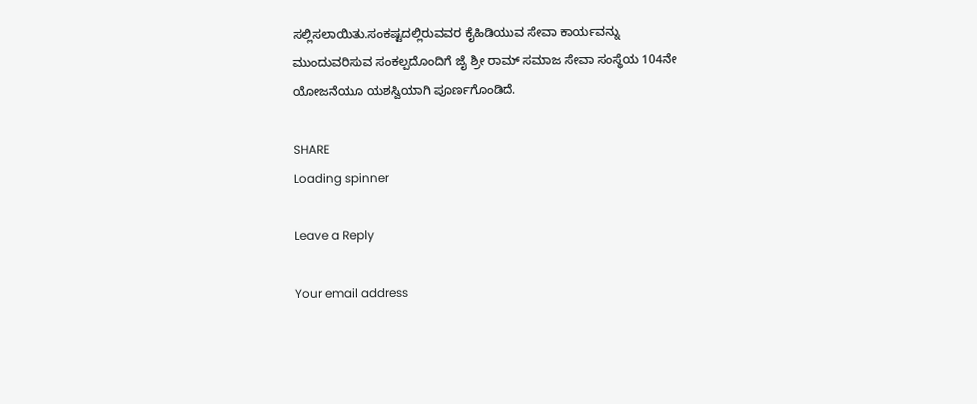ಸಲ್ಲಿಸಲಾಯಿತು.ಸಂಕಷ್ಟದಲ್ಲಿರುವವರ ಕೈಹಿಡಿಯುವ ಸೇವಾ ಕಾರ್ಯವನ್ನು ಮುಂದುವರಿಸುವ ಸಂಕಲ್ಪದೊಂದಿಗೆ ಜೈ ಶ್ರೀ ರಾಮ್ ಸಮಾಜ ಸೇವಾ ಸಂಸ್ಥೆಯ 104ನೇ ಯೋಜನೆಯೂ ಯಶಸ್ವಿಯಾಗಿ ಪೂರ್ಣಗೊಂಡಿದೆ.

SHARE
Loading spinner

Leave a Reply

Your email address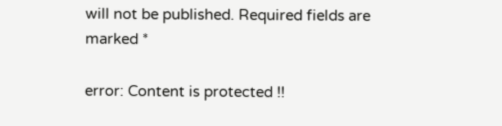will not be published. Required fields are marked *

error: Content is protected !!